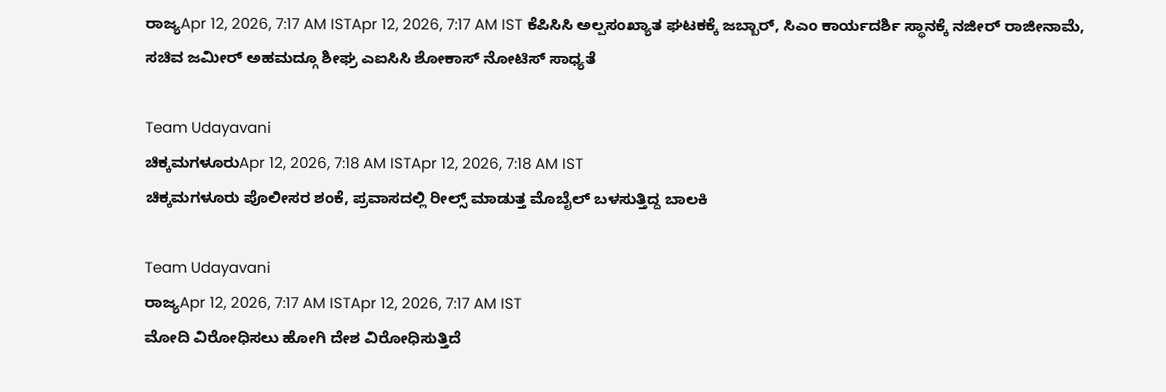ರಾಜ್ಯApr 12, 2026, 7:17 AM ISTApr 12, 2026, 7:17 AM IST ಕೆಪಿಸಿಸಿ ಅಲ್ಪಸಂಖ್ಯಾತ ಘಟಕಕ್ಕೆ ಜಬ್ಬಾರ್, ಸಿಎಂ ಕಾರ್ಯದರ್ಶಿ ಸ್ಥಾನಕ್ಕೆ ನಜೀರ್ ರಾಜೀನಾಮೆ, ಸಚಿವ ಜಮೀರ್ ಅಹಮದ್ಗೂ ಶೀಘ್ರ ಎಐಸಿಸಿ ಶೋಕಾಸ್ ನೋಟಿಸ್ ಸಾಧ್ಯತೆ

Team Udayavani
ಚಿಕ್ಕಮಗಳೂರುApr 12, 2026, 7:18 AM ISTApr 12, 2026, 7:18 AM IST
ಚಿಕ್ಕಮಗಳೂರು ಪೊಲೀಸರ ಶಂಕೆ, ಪ್ರವಾಸದಲ್ಲಿ ರೀಲ್ಸ್ ಮಾಡುತ್ತ ಮೊಬೈಲ್ ಬಳಸುತ್ತಿದ್ದ ಬಾಲಕಿ

Team Udayavani
ರಾಜ್ಯApr 12, 2026, 7:17 AM ISTApr 12, 2026, 7:17 AM IST
ಮೋದಿ ವಿರೋಧಿಸಲು ಹೋಗಿ ದೇಶ ವಿರೋಧಿಸುತ್ತಿದೆ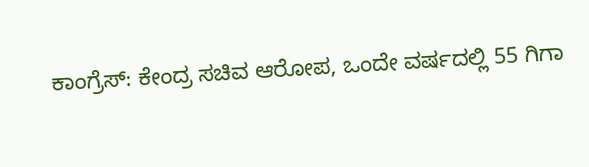ಕಾಂಗ್ರೆಸ್: ಕೇಂದ್ರ ಸಚಿವ ಆರೋಪ, ಒಂದೇ ವರ್ಷದಲ್ಲಿ 55 ಗಿಗಾ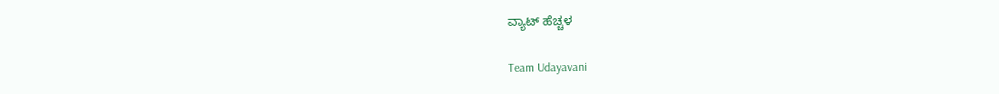ವ್ಯಾಟ್ ಹೆಚ್ಚಳ

Team Udayavani